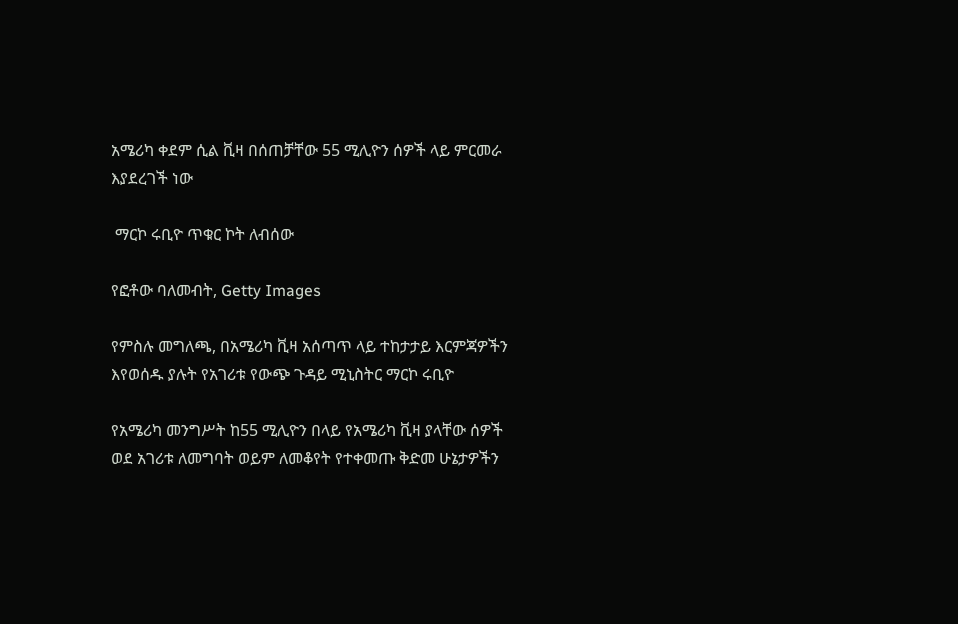አሜሪካ ቀደም ሲል ቪዛ በሰጠቻቸው 55 ሚሊዮን ሰዎች ላይ ምርመራ እያደረገች ነው

 ማርኮ ሩቢዮ ጥቁር ኮት ለብሰው

የፎቶው ባለመብት, Getty Images

የምስሉ መግለጫ, በአሜሪካ ቪዛ አሰጣጥ ላይ ተከታታይ እርምጃዎችን እየወሰዱ ያሉት የአገሪቱ የውጭ ጉዳይ ሚኒስትር ማርኮ ሩቢዮ

የአሜሪካ መንግሥት ከ55 ሚሊዮን በላይ የአሜሪካ ቪዛ ያላቸው ሰዎች ወደ አገሪቱ ለመግባት ወይም ለመቆየት የተቀመጡ ቅድመ ሁኔታዎችን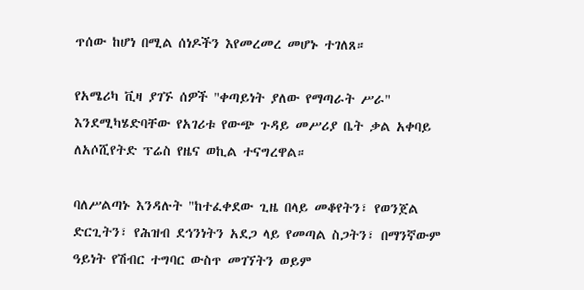ጥሰው ከሆነ በሚል ሰነዶችን እየመረመረ መሆኑ ተገለጸ።

የአሜሪካ ቪዛ ያገኙ ሰዎች "ቀጣይነት ያለው የማጣራት ሥራ" እንደሚካሄድባቸው የአገሪቱ የውጭ ጉዳይ መሥሪያ ቤት ቃል አቀባይ ለአሶሺየትድ ፕሬስ የዜና ወኪል ተናግረዋል።

ባለሥልጣኑ እንዳሉት "ከተፈቀደው ጊዜ በላይ መቆየትን፣ የወንጀል ድርጊትን፣ የሕዝብ ደኅንነትን አደጋ ላይ የመጣል ስጋትን፣ በማንኛውም ዓይነት የሽብር ተግባር ውስጥ መገኘትን ወይም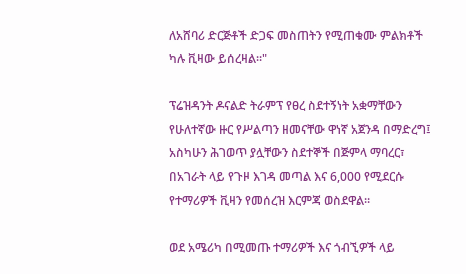ለአሸባሪ ድርጅቶች ድጋፍ መስጠትን የሚጠቁሙ ምልክቶች ካሉ ቪዛው ይሰረዛል።"

ፕሬዝዳንት ዶናልድ ትራምፕ የፀረ ስደተኝነት አቋማቸውን የሁለተኛው ዙር የሥልጣን ዘመናቸው ዋነኛ አጀንዳ በማድረግ፤ አስካሁን ሕገወጥ ያሏቸውን ስደተኞች በጅምላ ማባረር፣ በአገራት ላይ የጉዞ እገዳ መጣል እና 6,000 የሚደርሱ የተማሪዎች ቪዛን የመሰረዝ እርምጃ ወስደዋል።

ወደ አሜሪካ በሚመጡ ተማሪዎች እና ጎብኚዎች ላይ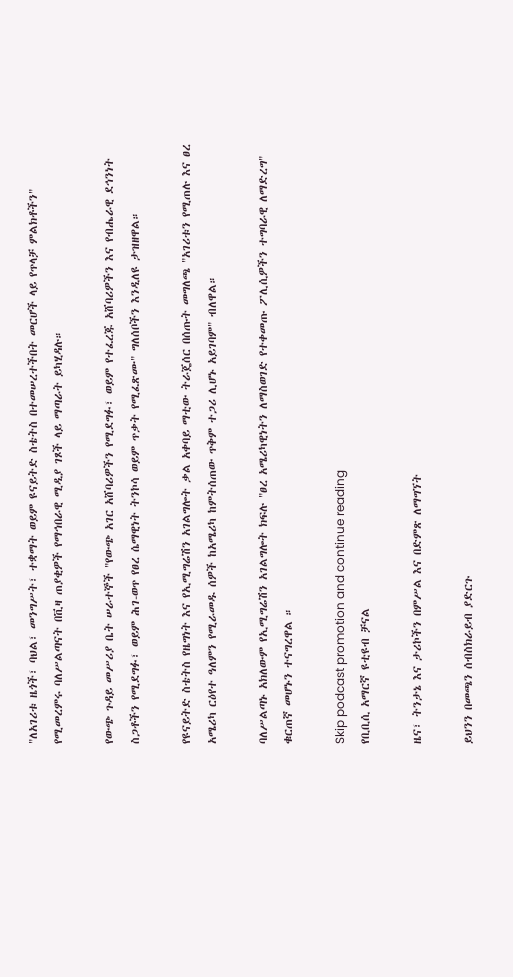"ለአገሪቱ ዜጎች፣ ባህል፣ መንግሥት፣ ተቋማት ወይም ዩናይትድ ስቴትስ በተመሠረተችበት መርሆች ላይ የጥላቻ ምልክቶችን" የሚመረምሩ ባለሥልጣናት በቪዛ ጠያቂዎች የማኅበራዊ ሚዲያ ገጾች ላይ ማጣራት ይካሂዳሉ።

የውጭ ጉዳይ መሥሪያ ቤት ሠራተኞች "የውጭ አገር አሸባሪዎችን የሚደግፉ፣ ወይም የተፈረጁ አሸባሪዎችን እና የብሔራዊ ደኅንነት ስጋቶችን የሚደግፉ፣ ወይም ሕገ-ወጥ የፀረ ሴማዊነት ትንኮሳ ወይም ጥቃት የሚፈጽሙ" ግለሰቦችን እንዲለዩ ታዝዘዋል።

የዩናይትድ ስቴትስ የዜግነት እና የኢሚግሬሽን አገልግሎት ቃል አቀባይ ማቲው ትራጄሰር በሰጡት መግለጫ "አገሪቱን የሚጠሉ እና ፀረ አሜሪካ ርዕየተ ዓለምን የሚራመዱ ሰዎች ከአሜሪካ ከምትሰጠው ጥቅም ተጋሪ ሊሆኑ አይገባም" ብለዋል።

ባለሥልጣኑ አክለውም የኢሚግሬሽን አገልግሎት ክፍሉ "ፀረ አሜሪካዊነትን ለማስወገድ የተቀመጡ ፖሊሲዎችን ተግባራዊ ለማድረግ" ቁርጠኛ መሆኑን ተናግረዋል ።

Skip podcast promotion and continue reading
የቢቢሲ አማርኛ ዩቲዩብ ቻናል

ዜና፣ ትንታኔ እና ታሪኮችን በምሥል እና በድምጽ ለማግኘት

ይህንን በመጫን ሰብስክራይብ ያድርጉ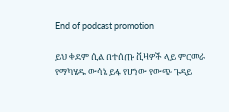End of podcast promotion

ይህ ቀደም ሲል በተሰጡ ቪዛዎች ላይ ምርመራ የማካሄዱ ውሳኔ ይፋ የሆነው የውጭ ጉዳይ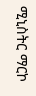ሚኒስትር ማርኮ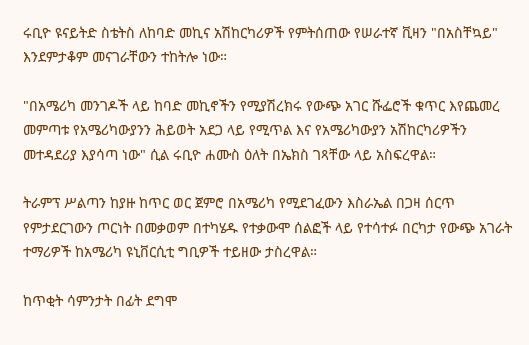ሩቢዮ ዩናይትድ ስቴትስ ለከባድ መኪና አሽከርካሪዎች የምትሰጠው የሠራተኛ ቪዛን "በአስቸኳይ" እንደምታቆም መናገራቸውን ተከትሎ ነው።

"በአሜሪካ መንገዶች ላይ ከባድ መኪኖችን የሚያሽረክሩ የውጭ አገር ሹፌሮች ቁጥር እየጨመረ መምጣቱ የአሜሪካውያንን ሕይወት አደጋ ላይ የሚጥል እና የአሜሪካውያን አሽከርካሪዎችን መተዳደሪያ እያሳጣ ነው" ሲል ሩቢዮ ሐሙስ ዕለት በኤክስ ገጻቸው ላይ አስፍረዋል።

ትራምፕ ሥልጣን ከያዙ ከጥር ወር ጀምሮ በአሜሪካ የሚደገፈውን እስራኤል በጋዛ ሰርጥ የምታደርገውን ጦርነት በመቃወም በተካሄዱ የተቃውሞ ሰልፎች ላይ የተሳተፉ በርካታ የውጭ አገራት ተማሪዎች ከአሜሪካ ዩኒቨርሲቲ ግቢዎች ተይዘው ታስረዋል።

ከጥቂት ሳምንታት በፊት ደግሞ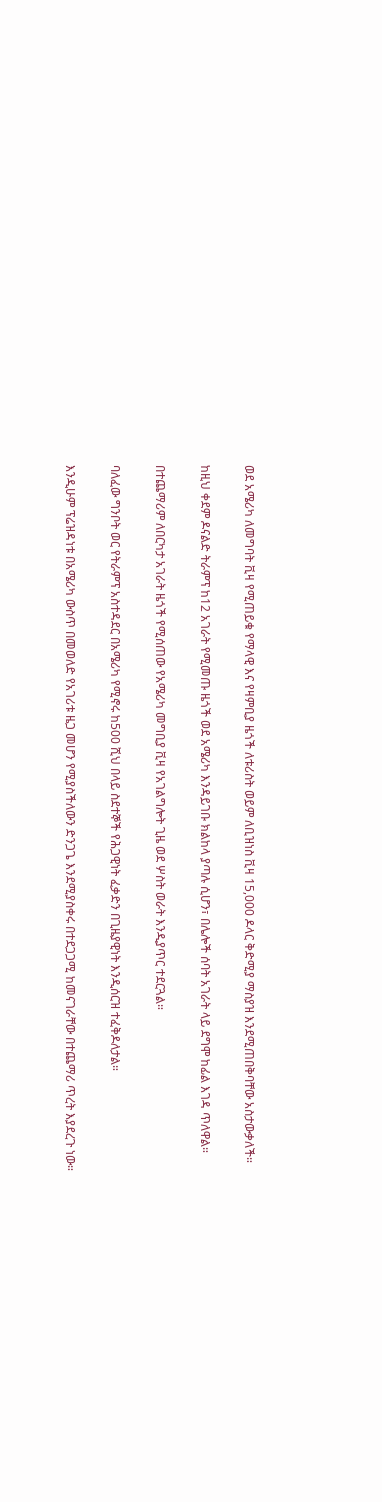ወደ አሜሪካ ለመግባት ቪዛ የሚጠይቁ የማላዊ እና የዛምቢያ ዜጎች ለቱሪስት ወይም ለቢዝነስ ቪዛ 15,000 ዶላር ቅድሚያ ማስያዝ እንደሚጠበቅባቸው አስታውቃለች።

ከዚህ ቀደም ዶናልድ ትራምፕ ከ12 አገራት የሚመጡ ዜጎች ወደ አሜሪካ እንዳይገቡ ክልከላ ያጣሉ ሲሆን፣ በሌሎች ሰባት አገራት ላይ ደግሞ ከፊል እገዳ ጥለዋል።

በተጨማሪም ለበርካታ አገራት ዜጎች የሚሰጠው የአሜሪካ መግቢያ ቪዛ የአገልግሎት ጊዜ ወደ ሦስት ወራት እንዲያጥር ተደርጓል።

ባለፈው ግንቦት ወር የትራምፕ አስተዳደር በአሜሪካ የሚኖሩ ከ500 ሺህ በላይ ስደተኞች የሕጋዊነት ፈቃድን በጊዜያዊነት እንዲሰርዝ ተፈቅዶለታል።

እንዲሁም ፕሬዝዳነቱ በአሜሪካ ውስጥ በመወለድ የአገሪቱ ዜጋ መሆን የሚያስችለውን ድንጋጌ እንደሚያስቀሩ በተደጋጋሚ ከመናገራቸው በተጨማሪ ጥረት እያደረጉ ነው።